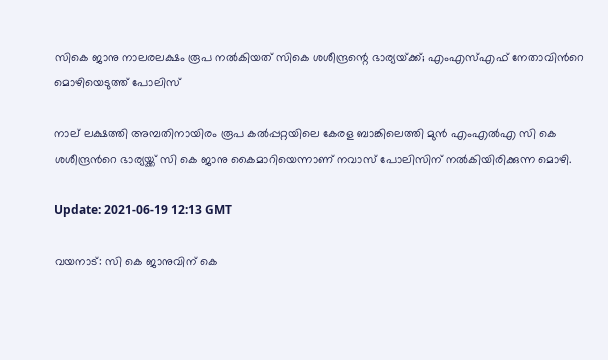സികെ ജാനു നാലരലക്ഷം രൂപ നൽകിയത് സികെ ശശീന്ദ്രന്റെ ഭാര്യയ്‌ക്ക്; എംഎസ്എഫ് നേതാവിന്‍റെ മൊഴിയെടുത്ത് പോലിസ്

നാല് ലക്ഷത്തി അമ്പതിനായിരം രൂപ കൽപ്പറ്റയിലെ കേരള ബാങ്കിലെത്തി മുൻ എംഎൽഎ സി കെ ശശീന്ദ്രന്‍റെ ഭാര്യയ്ക്ക് സി കെ ജാനു കൈമാറിയെന്നാണ് നവാസ് പോലിസിന് നൽകിയിരിക്കുന്ന മൊഴി.

Update: 2021-06-19 12:13 GMT

വയനാട്: സി കെ ജാനുവിന് കെ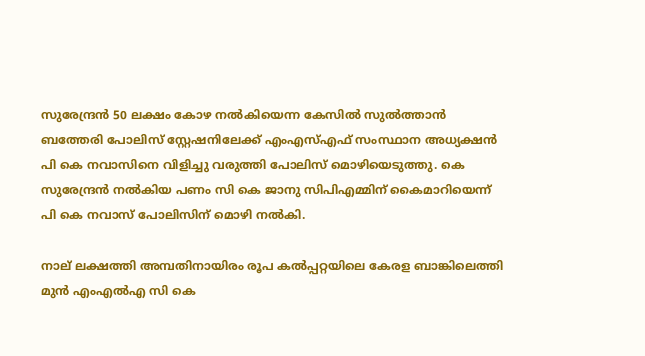സുരേന്ദ്രൻ 50 ലക്ഷം കോഴ നൽകിയെന്ന കേസിൽ സുൽത്താൻ ബത്തേരി പോലിസ് സ്റ്റേഷനിലേക്ക് എംഎസ്എഫ് സംസ്ഥാന അധ്യക്ഷൻ പി കെ നവാസിനെ വിളിച്ചു വരുത്തി പോലിസ് മൊഴിയെടുത്തു. കെ സുരേന്ദ്രൻ നൽകിയ പണം സി കെ ജാനു സിപിഎമ്മിന് കൈമാറിയെന്ന് പി കെ നവാസ് പോലിസിന് മൊഴി നൽകി.

നാല് ലക്ഷത്തി അമ്പതിനായിരം രൂപ കൽപ്പറ്റയിലെ കേരള ബാങ്കിലെത്തി മുൻ എംഎൽഎ സി കെ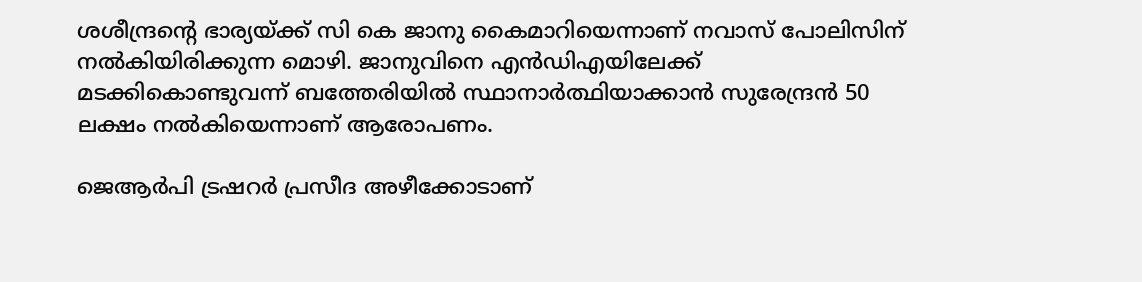ശശീന്ദ്രന്‍റെ ഭാര്യയ്ക്ക് സി കെ ജാനു കൈമാറിയെന്നാണ് നവാസ് പോലിസിന് നൽകിയിരിക്കുന്ന മൊഴി. ജാനുവിനെ എൻഡിഎയിലേക്ക് മടക്കികൊണ്ടുവന്ന് ബത്തേരിയിൽ സ്ഥാനാർത്ഥിയാക്കാൻ സുരേന്ദ്രൻ 50 ലക്ഷം നൽകിയെന്നാണ് ആരോപണം.

ജെആർപി ട്രഷറർ പ്രസീദ അഴീക്കോടാണ്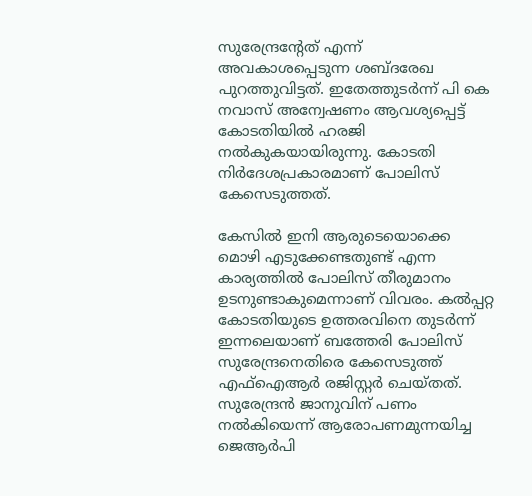സുരേന്ദ്രന്‍റേത് എന്ന് അവകാശപ്പെടുന്ന ശബ്‌ദരേഖ പുറത്തുവിട്ടത്. ഇതേത്തുടർന്ന് പി കെ നവാസ് അന്വേഷണം ആവശ്യപ്പെട്ട് കോടതിയിൽ ഹരജി നൽകുകയായിരുന്നു. കോടതി നിർദേശപ്രകാരമാണ് പോലിസ് കേസെടുത്തത്.

കേസിൽ ഇനി ആരുടെയൊക്കെ മൊഴി എടുക്കേണ്ടതുണ്ട് എന്ന കാര്യത്തിൽ പോലിസ് തീരുമാനം ഉടനുണ്ടാകുമെന്നാണ് വിവരം. കൽപ്പറ്റ കോടതിയുടെ ഉത്തരവിനെ തുടർന്ന് ഇന്നലെയാണ് ബത്തേരി പോലിസ് സുരേന്ദ്രനെതിരെ കേസെടുത്ത് എഫ്ഐആർ രജിസ്റ്റർ ചെയ്‌തത്. സുരേന്ദ്രൻ ജാനുവിന് പണം നൽകിയെന്ന് ആരോപണമുന്നയിച്ച ജെആർപി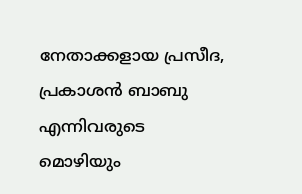നേതാക്കളായ പ്രസീദ, പ്രകാശൻ ബാബു എന്നിവരുടെ മൊഴിയും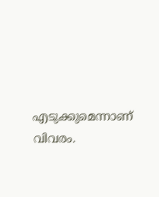എടുക്കുമെന്നാണ് വിവരം.